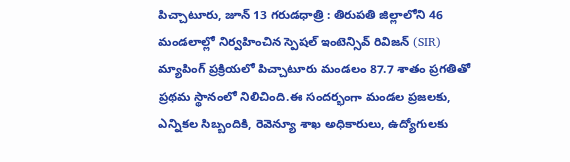పిచ్చాటూరు, జూన్ 13 గరుడధాత్రి : తిరుపతి జిల్లాలోని 46 మండలాల్లో నిర్వహించిన స్పెషల్ ఇంటెన్సివ్ రివిజన్ (SIR) మ్యాపింగ్ ప్రక్రియలో పిచ్చాటూరు మండలం 87.7 శాతం ప్రగతితో ప్రథమ స్థానంలో నిలిచింది.ఈ సందర్భంగా మండల ప్రజలకు, ఎన్నికల సిబ్బందికి, రెవెన్యూ శాఖ అధికారులు, ఉద్యోగులకు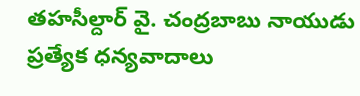తహసీల్దార్ వై. చంద్రబాబు నాయుడు ప్రత్యేక ధన్యవాదాలు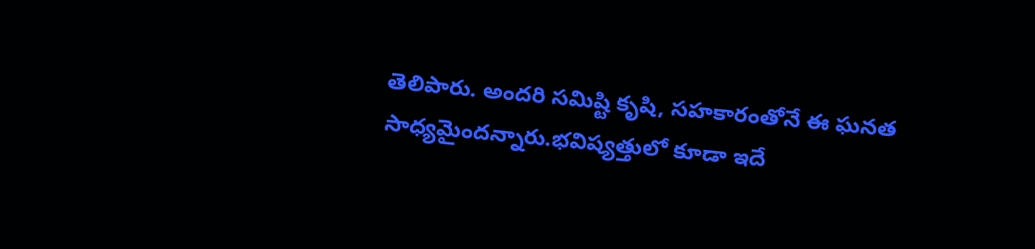తెలిపారు. అందరి సమిష్టి కృషి, సహకారంతోనే ఈ ఘనత సాధ్యమైందన్నారు.భవిష్యత్తులో కూడా ఇదే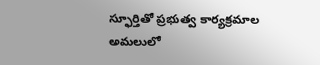స్ఫూర్తితో ప్రభుత్వ కార్యక్రమాల అమలులో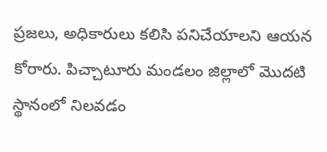ప్రజలు, అధికారులు కలిసి పనిచేయాలని ఆయన కోరారు. పిచ్చాటూరు మండలం జిల్లాలో మొదటి స్థానంలో నిలవడం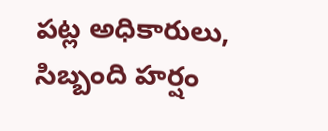పట్ల అధికారులు, సిబ్బంది హర్షం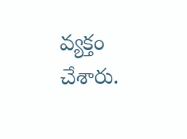వ్యక్తం చేశారు.